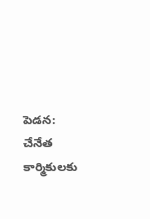పెడన: చేనేత కార్మికులకు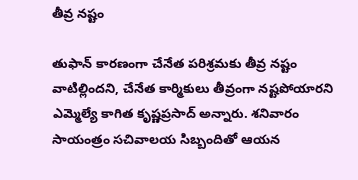తీవ్ర నష్టం

తుఫాన్ కారణంగా చేనేత పరిశ్రమకు తీవ్ర నష్టం వాటిల్లిందని, చేనేత కార్మికులు తీవ్రంగా నష్టపోయారని ఎమ్మెల్యే కాగిత కృష్ణప్రసాద్ అన్నారు. శనివారం సాయంత్రం సచివాలయ సిబ్బందితో ఆయన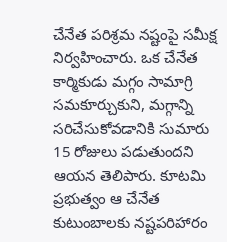చేనేత పరిశ్రమ నష్టంపై సమీక్ష నిర్వహించారు. ఒక చేనేత కార్మికుడు మగ్గం సామాగ్రి సమకూర్చుకుని, మగ్గాన్ని సరిచేసుకోవడానికి సుమారు 15 రోజులు పడుతుందని ఆయన తెలిపారు. కూటమి ప్రభుత్వం ఆ చేనేత కుటుంబాలకు నష్టపరిహారం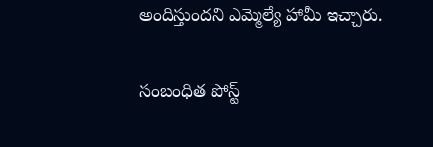అందిస్తుందని ఎమ్మెల్యే హామీ ఇచ్చారు.

సంబంధిత పోస్ట్